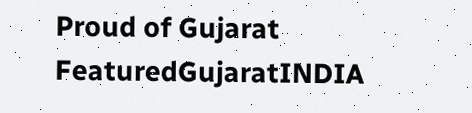Proud of Gujarat
FeaturedGujaratINDIA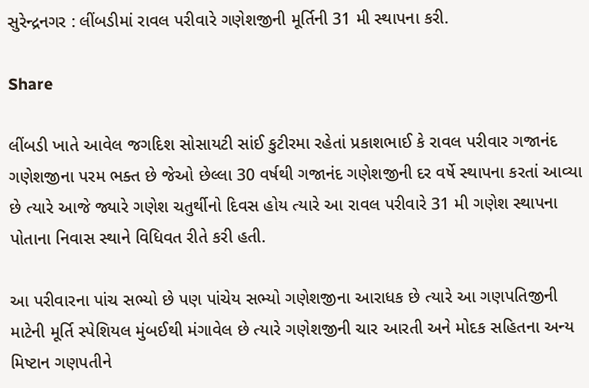સુરેન્દ્રનગર : લીંબડીમાં રાવલ પરીવારે ગણેશજીની મૂર્તિની 31 મી સ્થાપના કરી.

Share

લીંબડી ખાતે આવેલ જગદિશ સોસાયટી સાંઈ કુટીરમા રહેતાં પ્રકાશભાઈ કે રાવલ પરીવાર ગજાનંદ ગણેશજીના પરમ ભક્ત છે જેઓ છેલ્લા 30 વર્ષથી ગજાનંદ ગણેશજીની દર વર્ષે સ્થાપના કરતાં આવ્યા છે ત્યારે આજે જ્યારે ગણેશ ચતુર્થીનો દિવસ હોય ત્યારે આ રાવલ પરીવારે 31 મી ગણેશ સ્થાપના પોતાના નિવાસ સ્થાને વિધિવત રીતે કરી હતી.

આ પરીવારના પાંચ સભ્યો છે પણ પાંચેય સભ્યો ગણેશજીના આરાધક છે ત્યારે આ ગણપતિજીની માટેની મૂર્તિ સ્પેશિયલ મુંબઈથી મંગાવેલ છે ત્યારે ગણેશજીની ચાર આરતી અને મોદક સહિતના અન્ય મિષ્ટાન ગણપતીને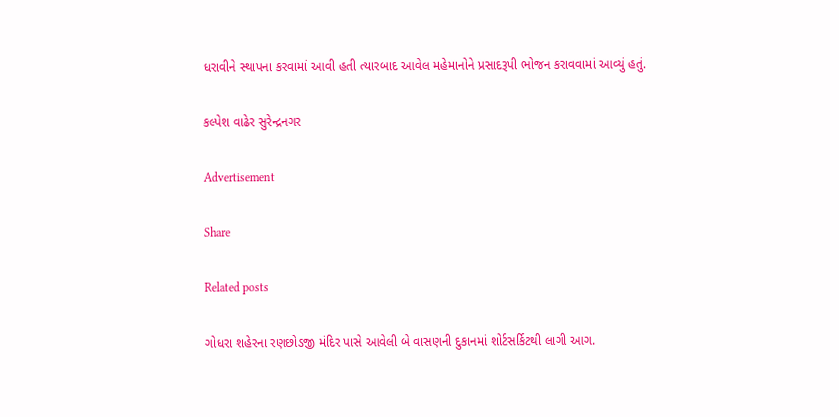ધરાવીને સ્થાપના કરવામાં આવી હતી ત્યારબાદ આવેલ મહેમાનોને પ્રસાદરૂપી ભોજન કરાવવામાં આવ્યું હતું.

કલ્પેશ વાઢેર સુરેન્દ્રનગર

Advertisement

Share

Related posts

ગોધરા શહેરના રણછોડજી મંદિર પાસે આવેલી બે વાસણની દુકાનમાં શોર્ટસર્કિટથી લાગી આગ.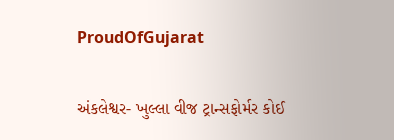ProudOfGujarat

અંકલેશ્વર- ખુલ્લા વીજ ટ્રાન્સફોર્મર કોઈ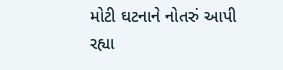મોટી ઘટનાને નોતરું આપી રહ્યા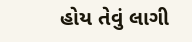હોય તેવું લાગી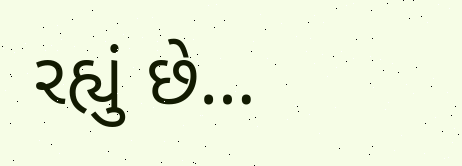રહ્યું છે…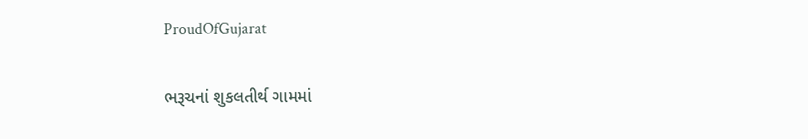ProudOfGujarat

ભરૂચનાં શુકલતીર્થ ગામમાં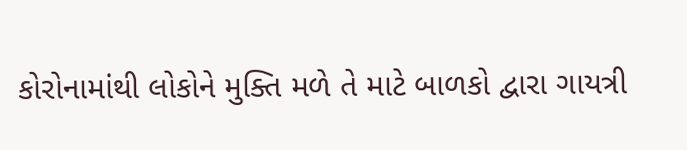કોરોનામાંથી લોકોને મુક્તિ મળે તે માટે બાળકો દ્વારા ગાયત્રી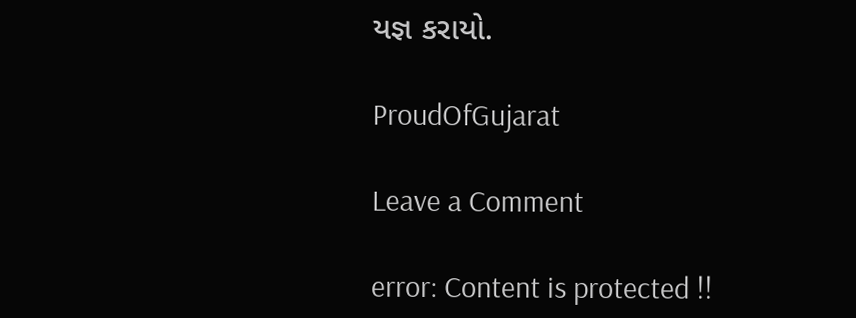યજ્ઞ કરાયો.

ProudOfGujarat

Leave a Comment

error: Content is protected !!